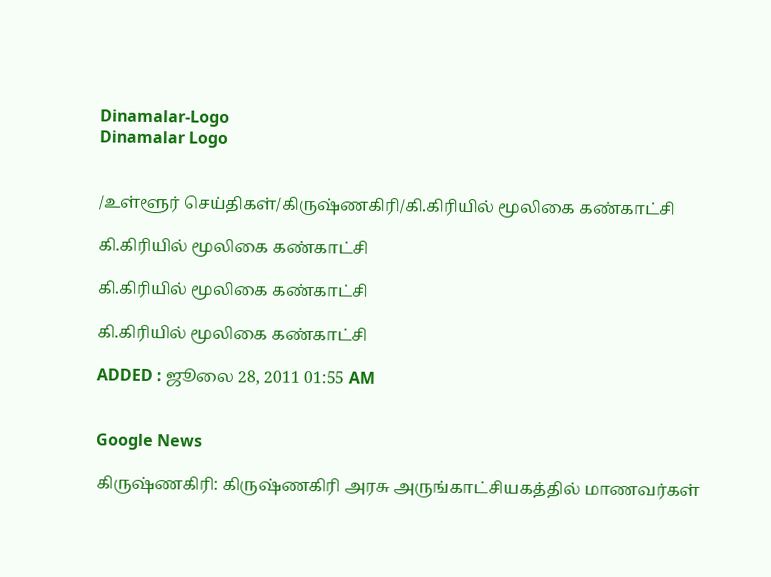Dinamalar-Logo
Dinamalar Logo


/உள்ளூர் செய்திகள்/கிருஷ்ணகிரி/கி.கிரியில் மூலிகை கண்காட்சி

கி.கிரியில் மூலிகை கண்காட்சி

கி.கிரியில் மூலிகை கண்காட்சி

கி.கிரியில் மூலிகை கண்காட்சி

ADDED : ஜூலை 28, 2011 01:55 AM


Google News

கிருஷ்ணகிரி: கிருஷ்ணகிரி அரசு அருங்காட்சியகத்தில் மாணவர்கள்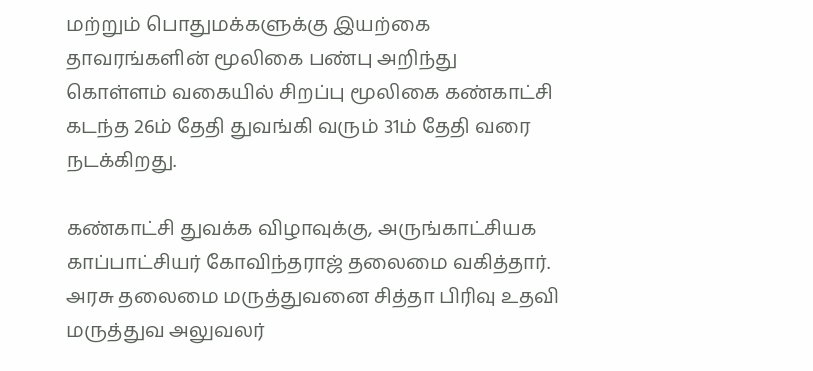மற்றும் பொதுமக்களுக்கு இயற்கை தாவரங்களின் மூலிகை பண்பு அறிந்து கொள்ளம் வகையில் சிறப்பு மூலிகை கண்காட்சி கடந்த 26ம் தேதி துவங்கி வரும் 31ம் தேதி வரை நடக்கிறது.

கண்காட்சி துவக்க விழாவுக்கு, அருங்காட்சியக காப்பாட்சியர் கோவிந்தராஜ் தலைமை வகித்தார். அரசு தலைமை மருத்துவனை சித்தா பிரிவு உதவி மருத்துவ அலுவலர்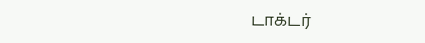டாக்டர்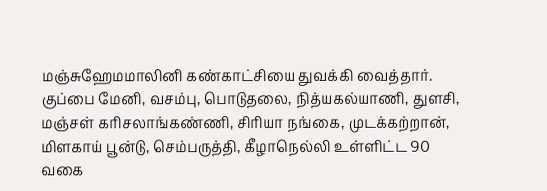மஞ்சுஹேமமாலினி கண்காட்சியை துவக்கி வைத்தார். குப்பை மேனி, வசம்பு, பொடுதலை, நித்யகல்யாணி, துளசி, மஞ்சள் கரிசலாங்கண்ணி, சிரியா நங்கை, முடக்கற்றான், மிளகாய் பூன்டு, செம்பருத்தி, கீழாநெல்லி உள்ளிட்ட 90 வகை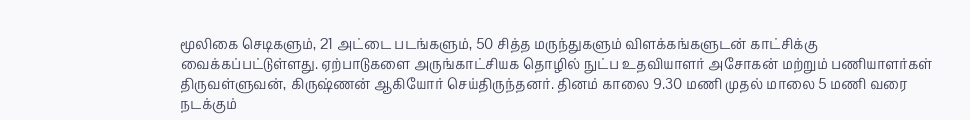மூலிகை செடிகளும், 21 அட்டை படங்களும், 50 சித்த மருந்துகளும் விளக்கங்களுடன் காட்சிக்கு வைக்கப்பட்டுள்ளது. ஏற்பாடுகளை அருங்காட்சியக தொழில் நுட்ப உதவியாளர் அசோகன் மற்றும் பணியாளர்கள் திருவள்ளுவன், கிருஷ்ணன் ஆகியோர் செய்திருந்தனர். தினம் காலை 9.30 மணி முதல் மாலை 5 மணி வரை நடக்கும்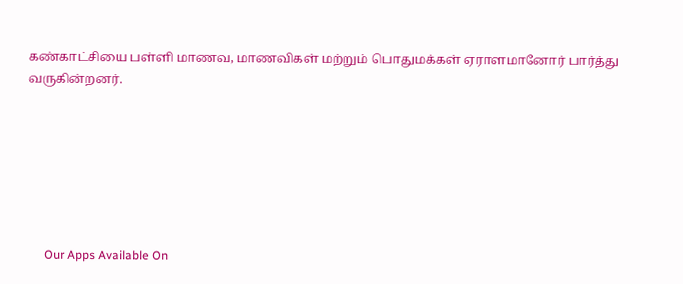கண்காட்சியை பள்ளி மாணவ, மாணவிகள் மற்றும் பொதுமக்கள் ஏராளமானோர் பார்த்து வருகின்றனர்.







      Our Apps Available On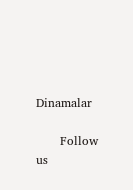Dinamalar

      Follow us